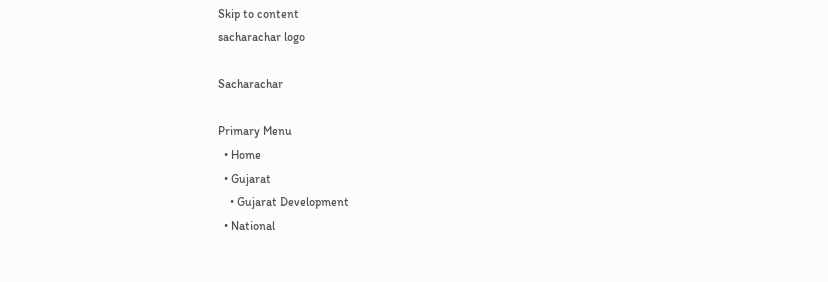Skip to content
sacharachar logo

Sacharachar

Primary Menu
  • Home
  • Gujarat
    • Gujarat Development
  • National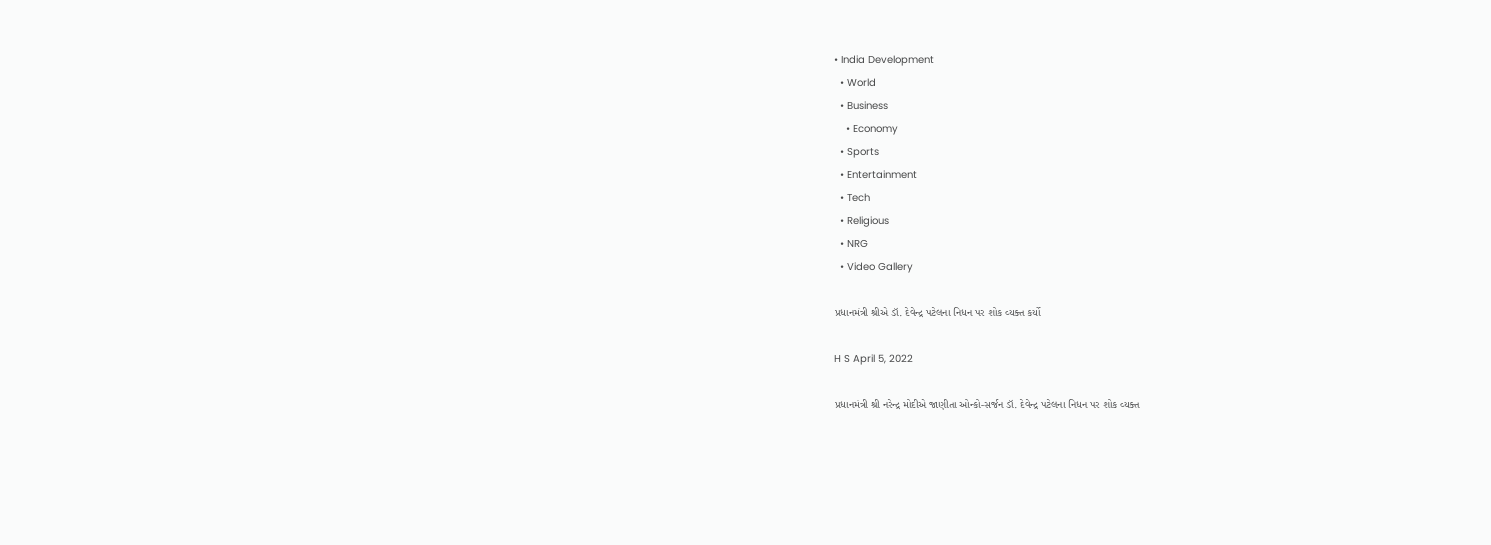• India Development
  • World
  • Business
    • Economy
  • Sports
  • Entertainment
  • Tech
  • Religious
  • NRG
  • Video Gallery

પ્રધાનમંત્રી શ્રીએ ડૉ. દેવેન્દ્ર પટેલના નિધન પર શોક વ્યક્ત કર્યો

H S April 5, 2022

પ્રધાનમંત્રી શ્રી નરેન્દ્ર મોદીએ જાણીતા ઓન્કો-સર્જન ડૉ. દેવેન્દ્ર પટેલના નિધન પર શોક વ્યક્ત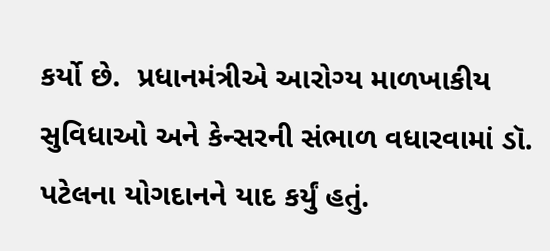કર્યો છે.  પ્રધાનમંત્રીએ આરોગ્ય માળખાકીય સુવિધાઓ અને કેન્સરની સંભાળ વધારવામાં ડૉ. પટેલના યોગદાનને યાદ કર્યું હતું.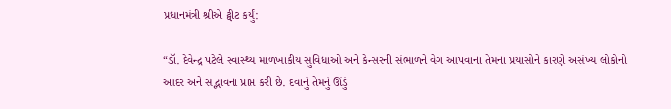પ્રધાનમંત્રી શ્રીએ ટ્વીટ કર્યું:

“ડૉ. દેવેન્દ્ર પટેલે સ્વાસ્થ્ય માળખાકીય સુવિધાઓ અને કેન્સરની સંભાળને વેગ આપવાના તેમના પ્રયાસોને કારણે અસંખ્ય લોકોનો આદર અને સદ્ભાવના પ્રાપ્ત કરી છે. દવાનું તેમનું ઊંડું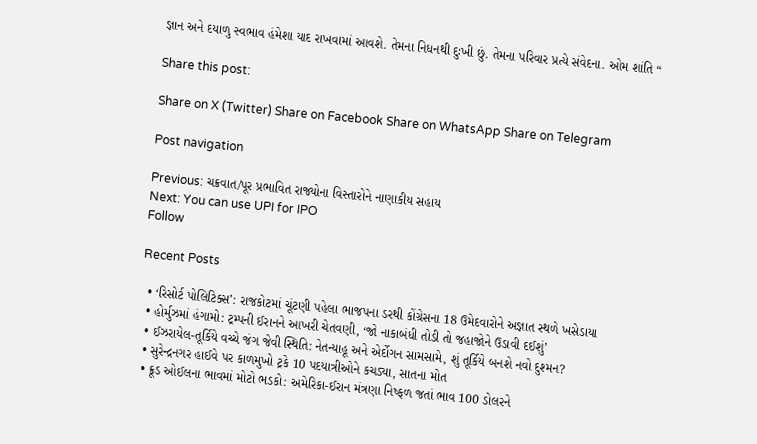જ્ઞાન અને દયાળુ સ્વભાવ હંમેશા યાદ રાખવામાં આવશે. તેમના નિધનથી દુઃખી છું. તેમના પરિવાર પ્રત્યે સંવેદના. ઓમ શાંતિ “

Share this post:

Share on X (Twitter) Share on Facebook Share on WhatsApp Share on Telegram

Post navigation

Previous: ચક્રવાત/પૂર પ્રભાવિત રાજ્યોના વિસ્તારોને નાણાકીય સહાય
Next: You can use UPI for IPO
Follow

Recent Posts

  • ‘રિસોર્ટ પોલિટિક્સ’: રાજકોટમાં ચૂંટણી પહેલા ભાજપના ડરથી કોંગ્રેસના 18 ઉમેદવારોને અજ્ઞાત સ્થળે ખસેડાયા
  • હોર્મુઝમાં હંગામો: ટ્રમ્પની ઈરાનને આખરી ચેતવણી, ‘જો નાકાબંધી તોડી તો જહાજોને ઉડાવી દઈશું’
  • ઈઝરાયેલ-તૂર્કિયે વચ્ચે જંગ જેવી સ્થિતિ: નેતન્યાહૂ અને એર્દોગન સામસામે, શું તૂર્કિયે બનશે નવો દુશ્મન?
  • સુરેન્દ્રનગર હાઈવે પર કાળમુખો ટ્રકે 10 પદયાત્રીઓને કચડ્યા, સાતના મોત
  • ક્રૂડ ઓઈલના ભાવમાં મોટો ભડકો: અમેરિકા-ઈરાન મંત્રણા નિષ્ફળ જતાં ભાવ 100 ડોલરને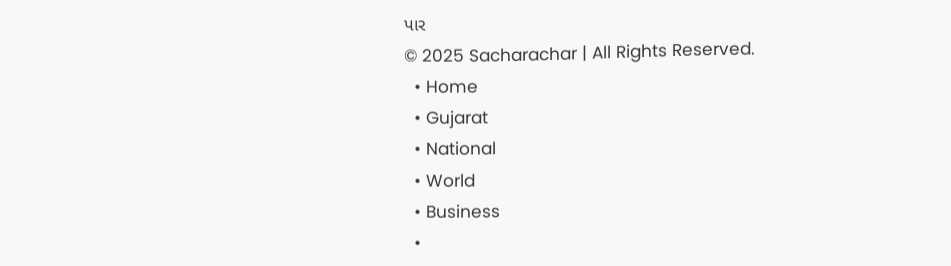પાર
© 2025 Sacharachar | All Rights Reserved.
  • Home
  • Gujarat
  • National
  • World
  • Business
  •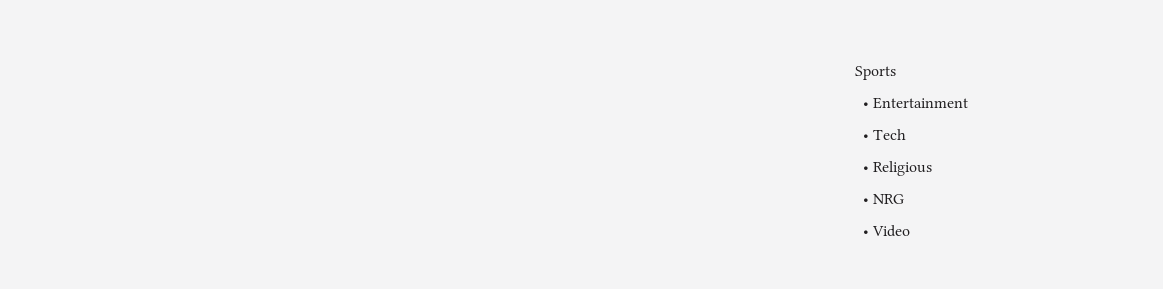Sports
  • Entertainment
  • Tech
  • Religious
  • NRG
  • Video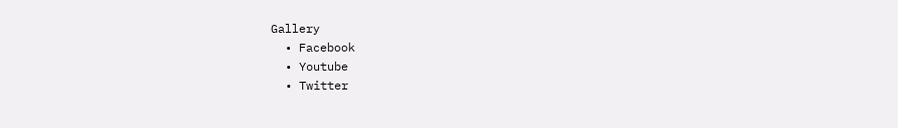Gallery
  • Facebook
  • Youtube
  • Twitter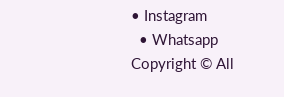• Instagram
  • Whatsapp
Copyright © All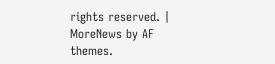rights reserved. | MoreNews by AF themes.